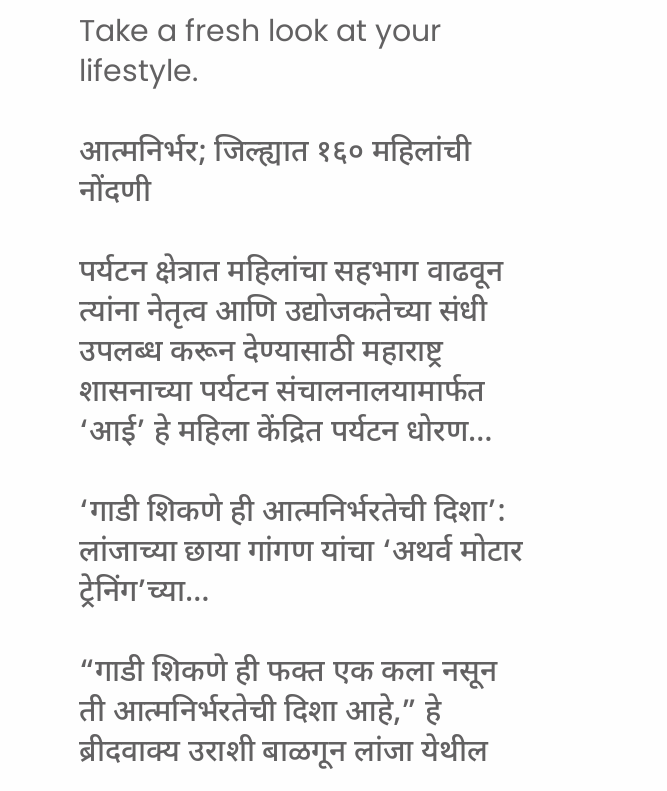Take a fresh look at your lifestyle.

आत्मनिर्भर; जिल्ह्यात १६० महिलांची नोंदणी

पर्यटन क्षेत्रात महिलांचा सहभाग वाढवून त्यांना नेतृत्व आणि उद्योजकतेच्या संधी उपलब्ध करून देण्यासाठी महाराष्ट्र शासनाच्या पर्यटन संचालनालयामार्फत ‘आई’ हे महिला केंद्रित पर्यटन धोरण…

‘गाडी शिकणे ही आत्मनिर्भरतेची दिशा’: लांजाच्या छाया गांगण यांचा ‘अथर्व मोटार ट्रेनिंग’च्या…

“गाडी शिकणे ही फक्त एक कला नसून ती आत्मनिर्भरतेची दिशा आहे,” हे ब्रीदवाक्य उराशी बाळगून लांजा येथील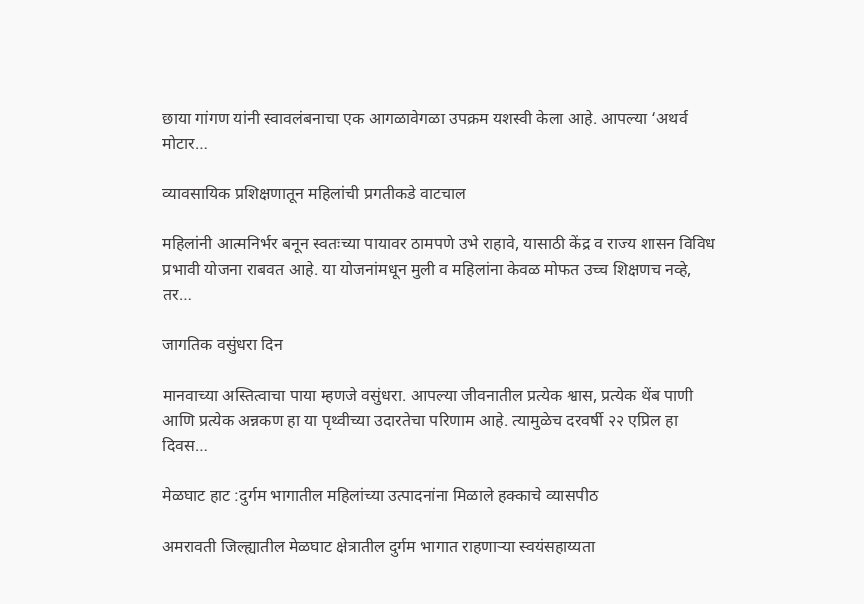छाया गांगण यांनी स्वावलंबनाचा एक आगळावेगळा उपक्रम यशस्वी केला आहे. आपल्या ‘अथर्व मोटार…

व्यावसायिक प्रशिक्षणातून महिलांची प्रगतीकडे वाटचाल

महिलांनी आत्मनिर्भर बनून स्वतःच्या पायावर ठामपणे उभे राहावे, यासाठी केंद्र व राज्य शासन विविध प्रभावी योजना राबवत आहे. या योजनांमधून मुली व महिलांना केवळ मोफत उच्च शिक्षणच नव्हे, तर…

जागतिक वसुंधरा दिन

मानवाच्या अस्तित्वाचा पाया म्हणजे वसुंधरा. आपल्या जीवनातील प्रत्येक श्वास, प्रत्येक थेंब पाणी आणि प्रत्येक अन्नकण हा या पृथ्वीच्या उदारतेचा परिणाम आहे. त्यामुळेच दरवर्षी २२ एप्रिल हा दिवस…

मेळघाट हाट :दुर्गम भागातील महिलांच्या उत्पादनांना मिळाले हक्काचे व्यासपीठ

अमरावती जिल्ह्यातील मेळघाट क्षेत्रातील दुर्गम भागात राहणाऱ्या स्वयंसहाय्यता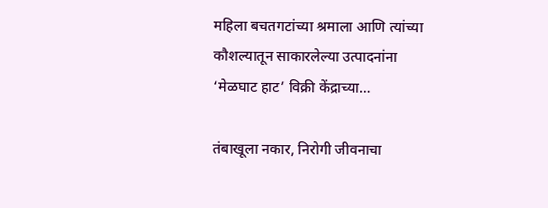महिला बचतगटांच्या श्रमाला आणि त्यांच्या कौशल्यातून साकारलेल्या उत्पादनांना ‘मेळघाट हाट’ विक्री केंद्राच्या…

तंबाखूला नकार, निरोगी जीवनाचा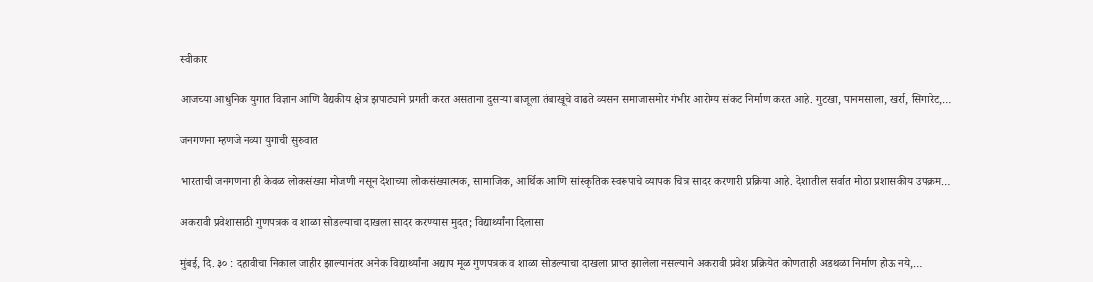स्वीकार

आजच्या आधुनिक युगात विज्ञान आणि वैद्यकीय क्षेत्र झपाट्याने प्रगती करत असताना दुसऱ्या बाजूला तंबाखूचे वाढते व्यसन समाजासमोर गंभीर आरोग्य संकट निर्माण करत आहे. गुटखा, पानमसाला, खर्रा, सिगारेट,…

जनगणना म्हणजे नव्या युगाची सुरुवात

भारताची जनगणना ही केवळ लोकसंख्या मोजणी नसून देशाच्या लोकसंख्यात्मक, सामाजिक, आर्थिक आणि सांस्कृतिक स्वरूपाचे व्यापक चित्र सादर करणारी प्रक्रिया आहे. देशातील सर्वात मोठा प्रशासकीय उपक्रम…

अकरावी प्रवेशासाठी गुणपत्रक व शाळा सोडल्याचा दाखला सादर करण्यास मुदत; विद्यार्थ्यांना दिलासा

मुंबई, दि. ३० : दहावीचा निकाल जाहीर झाल्यानंतर अनेक विद्यार्थ्यांना अद्याप मूळ गुणपत्रक व शाळा सोडल्याचा दाखला प्राप्त झालेला नसल्याने अकरावी प्रवेश प्रक्रियेत कोणताही अडथळा निर्माण होऊ नये,…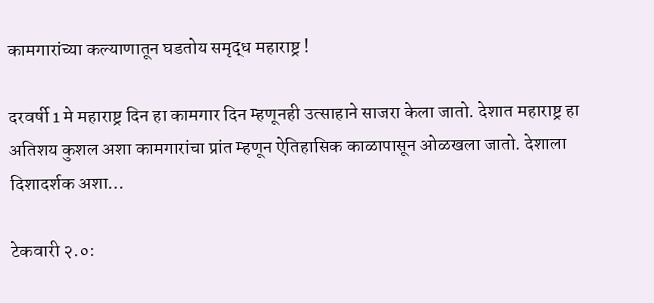कामगारांच्या कल्याणातून घडतोय समृद्ध महाराष्ट्र !

दरवर्षी 1 मे महाराष्ट्र दिन हा कामगार दिन म्हणूनही उत्साहाने साजरा केला जातो. देशात महाराष्ट्र हा अतिशय कुशल अशा कामगारांचा प्रांत म्हणून ऐतिहासिक काळापासून ओळखला जातो. देशाला दिशादर्शक अशा…

टेकवारी २.०: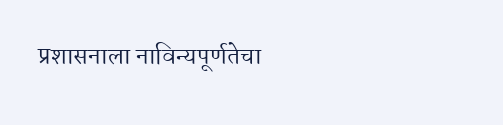प्रशासनाला नाविन्यपूर्णतेचा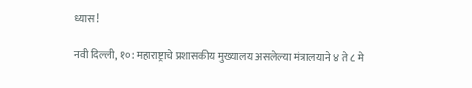ध्यास!

नवी दिल्ली, १०: महाराष्ट्राचे प्रशासकीय मुख्यालय असलेल्या मंत्रालयाने ४ ते ८ मे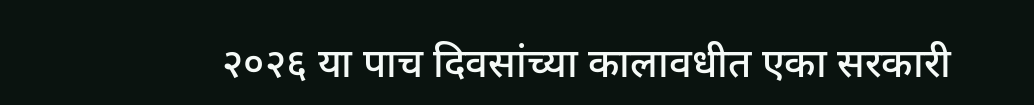२०२६ या पाच दिवसांच्या कालावधीत एका सरकारी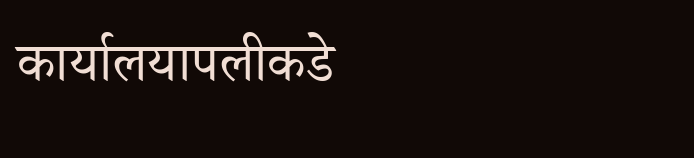कार्यालयापलीकडे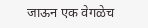जाऊन एक वेगळेच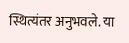स्थित्यंतर अनुभवले. या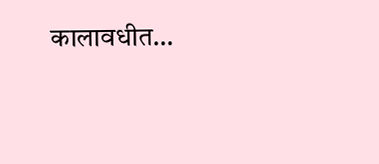कालावधीत…